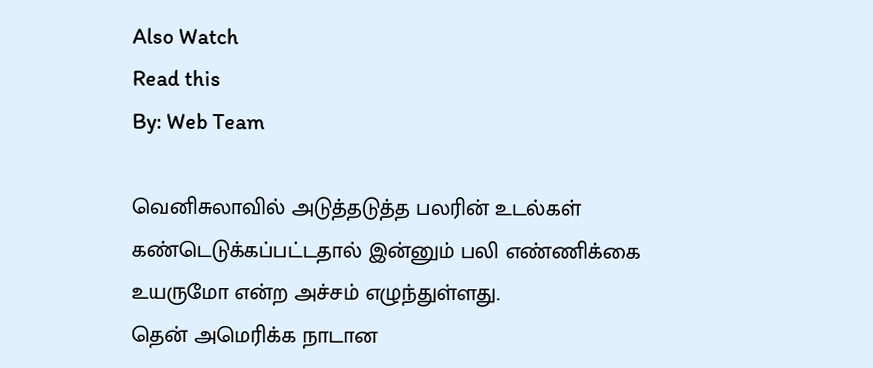Also Watch
Read this
By: Web Team

வெனிசுலாவில் அடுத்தடுத்த பலரின் உடல்கள் கண்டெடுக்கப்பட்டதால் இன்னும் பலி எண்ணிக்கை உயருமோ என்ற அச்சம் எழுந்துள்ளது.
தென் அமெரிக்க நாடான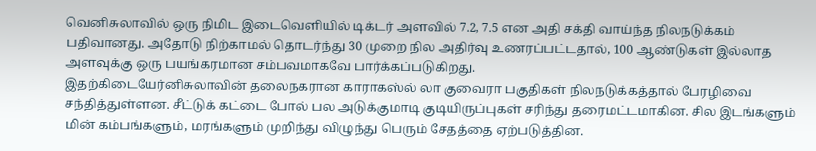வெனிசுலாவில் ஒரு நிமிட இடைவெளியில் டிக்டர் அளவில் 7.2, 7.5 என அதி சக்தி வாய்ந்த நிலநடுக்கம் பதிவானது. அதோடு நிற்காமல் தொடர்ந்து 30 முறை நில அதிர்வு உணரப்பட்டதால், 100 ஆண்டுகள் இல்லாத அளவுக்கு ஒரு பயங்கரமான சம்பவமாகவே பார்க்கப்படுகிறது.
இதற்கிடையேர்னிசுலாவின் தலைநகரான காராகஸ்ல் லா குவைரா பகுதிகள் நிலநடுக்கத்தால் பேரழிவை சந்தித்துள்ளன. சீட்டுக் கட்டை போல் பல அடுக்குமாடி குடியிருப்புகள் சரிந்து தரைமட்டமாகின. சில இடங்களும் மின் கம்பங்களும், மரங்களும் முறிந்து விழுந்து பெரும் சேதத்தை ஏற்படுத்தின.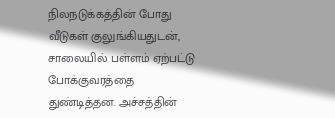நிலநடுக்கத்தின் போது வீடுகள் குலுங்கியதுடன், சாலையில் பள்ளம் ஏற்பட்டு போக்குவரத்தை துண்டித்தன. அச்சத்தின்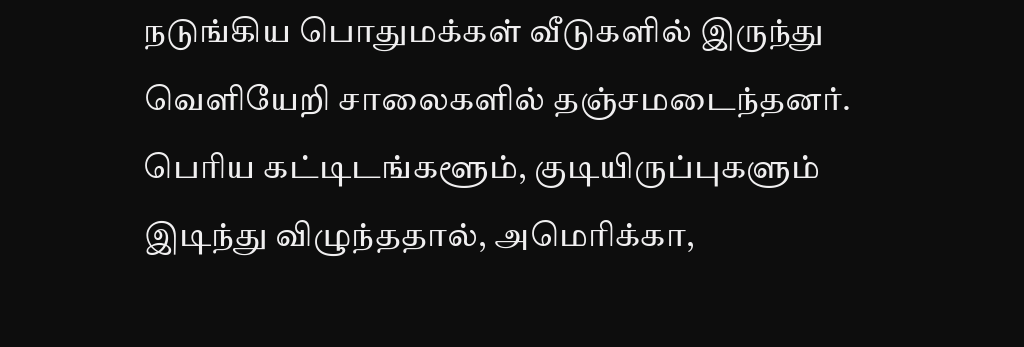நடுங்கிய பொதுமக்கள் வீடுகளில் இருந்து வெளியேறி சாலைகளில் தஞ்சமடைந்தனர். பெரிய கட்டிடங்களூம், குடியிருப்புகளும் இடிந்து விழுந்ததால், அமெரிக்கா,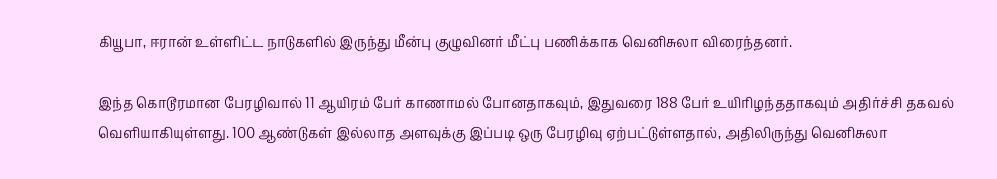கியூபா, ஈரான் உள்ளிட்ட நாடுகளில் இருந்து மீன்பு குழுவினர் மீட்பு பணிக்காக வெனிசுலா விரைந்தனர்.

இந்த கொடூரமான பேரழிவால் 11 ஆயிரம் பேர் காணாமல் போனதாகவும், இதுவரை 188 பேர் உயிரிழந்ததாகவும் அதிர்ச்சி தகவல் வெளியாகியுள்ளது. 100 ஆண்டுகள் இல்லாத அளவுக்கு இப்படி ஒரு பேரழிவு ஏற்பட்டுள்ளதால், அதிலிருந்து வெனிசுலா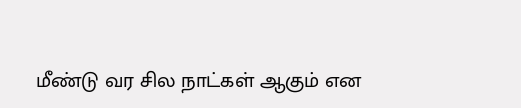மீண்டு வர சில நாட்கள் ஆகும் என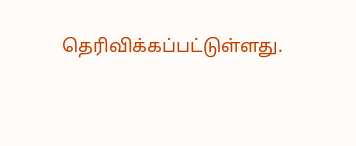தெரிவிக்கப்பட்டுள்ளது.